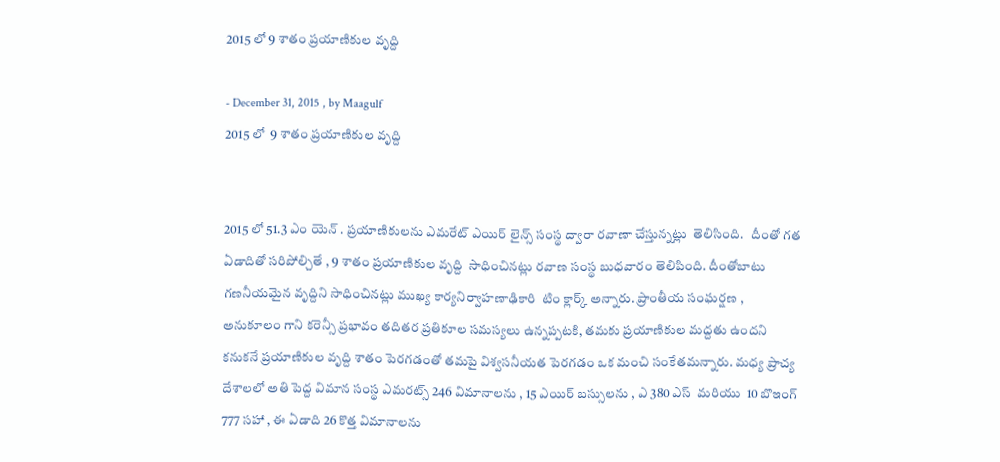2015 లో 9 శాతం ప్రయాణికుల వృద్ది

- December 31, 2015 , by Maagulf
2015 లో  9 శాతం ప్రయాణికుల వృద్ది


2015 లో 51.3 ఎం యెన్ . ప్రయాణికులను ఎమరేట్ ఎయిర్ లైన్స్ సంస్థ ద్వారా రవాణా చేస్తున్నట్లు  తెలిసింది.   దీంతో గత ఏడాదితో సరిపోల్చితే , 9 శాతం ప్రయాణికుల వృద్ది  సాధించినట్లు రవాణ సంస్థ బుధవారం తెలిపింది. దీంతోబాటు గణనీయమైన వృద్దిని సాధించినట్లు ముఖ్య కార్యనిర్వాహణాఢికారి  టిం క్లార్క్ అన్నారు. ప్రాంతీయ సంఘర్షణ , అనుకూలం గాని కరెన్సీ ప్రభావం తదితర ప్రతికూల సమస్యలు ఉన్నప్పటకి, తమకు ప్రయాణికుల మద్దతు ఉందని కనుకనే ప్రయాణికుల వృద్ది శాతం పెరగడంతో తమపై విశ్వసనీయత పెరగడం ఒక మంచి సంకేతమన్నారు. మధ్య ప్రాచ్య దేశాలలో అతి పెద్ద విమాన సంస్థ ఎమరట్స్ 246 విమానాలను , 15 ఎయిర్ బస్సులను , ఎ 380 ఎస్  మరియు  10 బొఇంగ్ 777 సహా , ఈ ఏడాది 26 కొత్త విమానాలను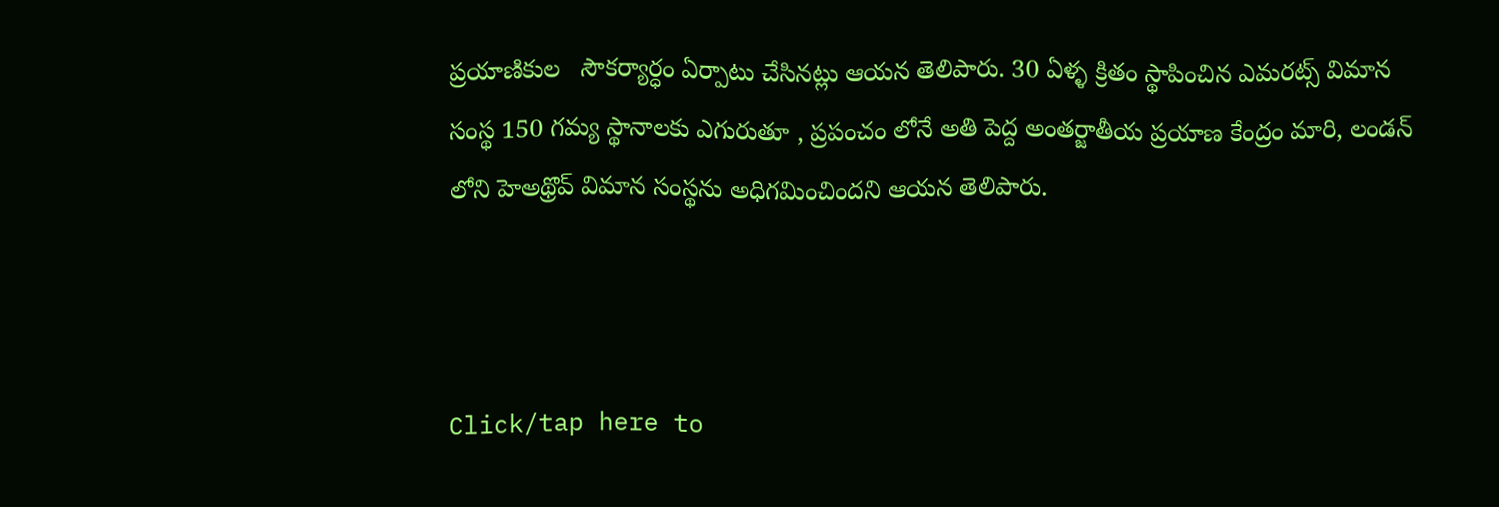ప్రయాణికుల   సౌకర్యార్ధం ఏర్పాటు చేసినట్లు ఆయన తెలిపారు. 30 ఏళ్ళ క్రితం స్థాపించిన ఎమరట్స్ విమాన సంస్థ 150 గమ్య స్థానాలకు ఎగురుతూ , ప్రపంచం లోనే అతి పెద్ద అంతర్జాతీయ ప్రయాణ కేంద్రం మారి, లండన్ లోని హెఅథ్రొవ్ విమాన సంస్థను అధిగమించిందని ఆయన తెలిపారు.



Click/tap here to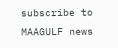subscribe to MAAGULF news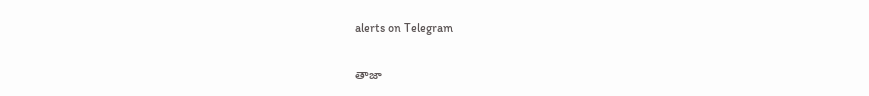alerts on Telegram

తాజా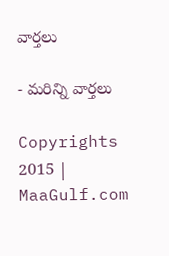వార్తలు

- మరిన్ని వార్తలు

Copyrights 2015 | MaaGulf.com